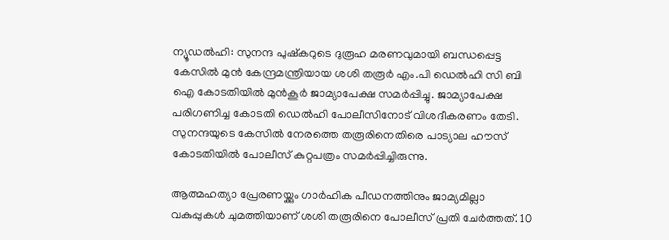ന്യൂഡല്‍ഹി: സുനന്ദ പുഷ്‌കറുടെ ദുരൂഹ മരണവുമായി ബന്ധപ്പെട്ട കേസില്‍ മുന്‍ കേന്ദ്രമന്ത്രിയായ ശശി തരൂര്‍ എം.പി ഡെല്‍ഹി സി ബി ഐ കോടതിയില്‍ മുന്‍കൂര്‍ ജാമ്യാപേക്ഷ സമര്‍പ്പിച്ചു. ജാമ്യാപേക്ഷ പരിഗണിച്ച കോടതി ഡെല്‍ഹി പോലീസിനോട് വിശദീകരണം തേടി. സുനന്ദയുടെ കേസില്‍ നേരത്തെ തരൂരിനെതിരെ പാട്യാല ഹൗസ് കോടതിയില്‍ പോലീസ് കുറ്റപത്രം സമര്‍പ്പിച്ചിരുന്നു.

ആത്മഹത്യാ പ്രേരണയ്ക്കും ഗാര്‍ഹിക പീഡനത്തിനും ജാമ്യമില്ലാ വകുപ്പുകള്‍ ചുമത്തിയാണ് ശശി തരൂരിനെ പോലീസ് പ്രതി ചേര്‍ത്തത്. 10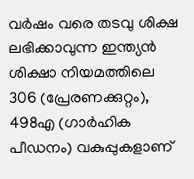വര്‍ഷം വരെ തടവു ശിക്ഷ ലഭിക്കാവുന്ന ഇന്ത്യന്‍ ശിക്ഷാ നിയമത്തിലെ 306 (പ്രേരണക്കുറ്റം), 498എ (ഗാര്‍ഹിക പീഡനം) വകുപ്പുകളാണ്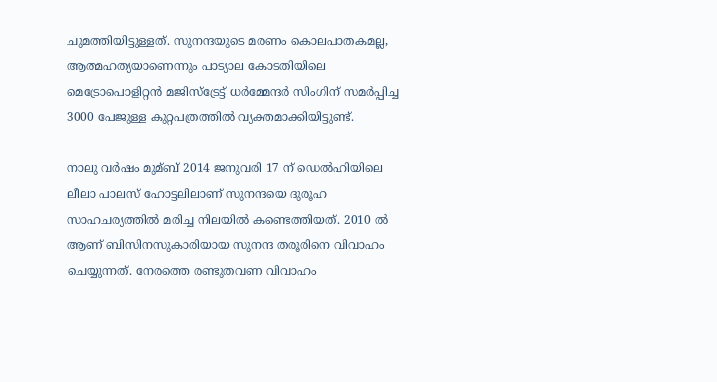ചുമത്തിയിട്ടുള്ളത്. സുനന്ദയുടെ മരണം കൊലപാതകമല്ല, ആത്മഹത്യയാണെന്നും പാട്യാല കോടതിയിലെ മെട്രോപൊളിറ്റന്‍ മജിസ്‌ട്രേട്ട് ധര്‍മ്മേന്ദര്‍ സിംഗിന് സമര്‍പ്പിച്ച 3000 പേജുള്ള കുറ്റപത്രത്തില്‍ വ്യക്തമാക്കിയിട്ടുണ്ട്.

നാലു വര്‍ഷം മുമ്ബ് 2014 ജനുവരി 17 ന് ഡെല്‍ഹിയിലെ ലീലാ പാലസ് ഹോട്ടലിലാണ് സുനന്ദയെ ദുരൂഹ സാഹചര്യത്തില്‍ മരിച്ച നിലയില്‍ കണ്ടെത്തിയത്. 2010 ല്‍ ആണ് ബിസിനസുകാരിയായ സുനന്ദ തരൂരിനെ വിവാഹം ചെയ്യുന്നത്. നേരത്തെ രണ്ടുതവണ വിവാഹം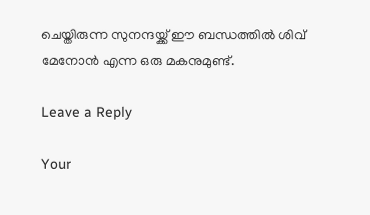ചെയ്തിരുന്ന സുനന്ദയ്ക്ക് ഈ ബന്ധത്തില്‍ ശിവ് മേനോന്‍ എന്ന ഒരു മകനുമുണ്ട്.

Leave a Reply

Your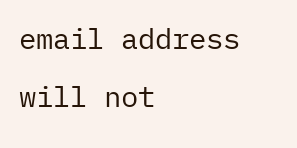email address will not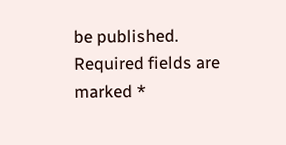be published. Required fields are marked *